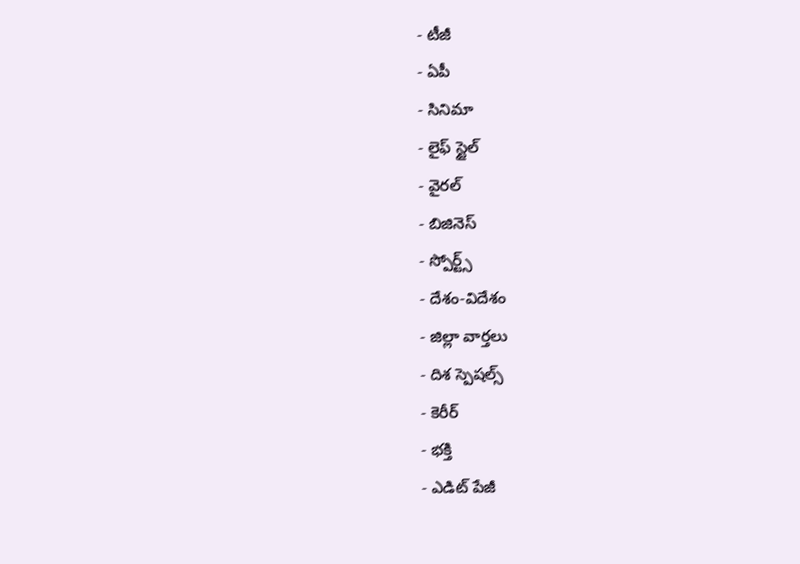- టీజీ
- ఏపీ
- సినిమా
- లైఫ్ స్టైల్
- వైరల్
- బిజినెస్
- స్పోర్ట్స్
- దేశం-విదేశం
- జిల్లా వార్తలు
- దిశ స్పెషల్స్
- కెరీర్
- భక్తి
- ఎడిట్ పేజీ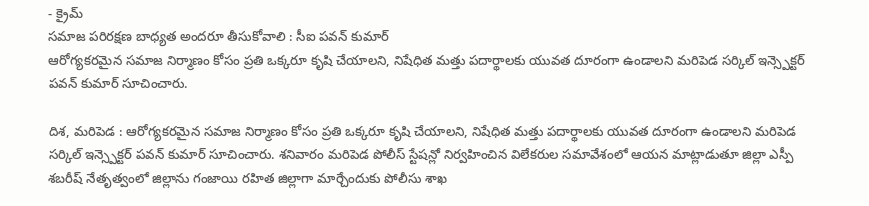- క్రైమ్
సమాజ పరిరక్షణ బాధ్యత అందరూ తీసుకోవాలి : సీఐ పవన్ కుమార్
ఆరోగ్యకరమైన సమాజ నిర్మాణం కోసం ప్రతి ఒక్కరూ కృషి చేయాలని, నిషేధిత మత్తు పదార్థాలకు యువత దూరంగా ఉండాలని మరిపెడ సర్కిల్ ఇన్స్పెక్టర్ పవన్ కుమార్ సూచించారు.

దిశ, మరిపెడ : ఆరోగ్యకరమైన సమాజ నిర్మాణం కోసం ప్రతి ఒక్కరూ కృషి చేయాలని, నిషేధిత మత్తు పదార్థాలకు యువత దూరంగా ఉండాలని మరిపెడ సర్కిల్ ఇన్స్పెక్టర్ పవన్ కుమార్ సూచించారు. శనివారం మరిపెడ పోలీస్ స్టేషన్లో నిర్వహించిన విలేకరుల సమావేశంలో ఆయన మాట్లాడుతూ జిల్లా ఎస్పీ శబరీష్ నేతృత్వంలో జిల్లాను గంజాయి రహిత జిల్లాగా మార్చేందుకు పోలీసు శాఖ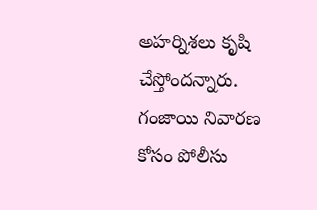అహర్నిశలు కృషి చేస్తోందన్నారు. గంజాయి నివారణ కోసం పోలీసు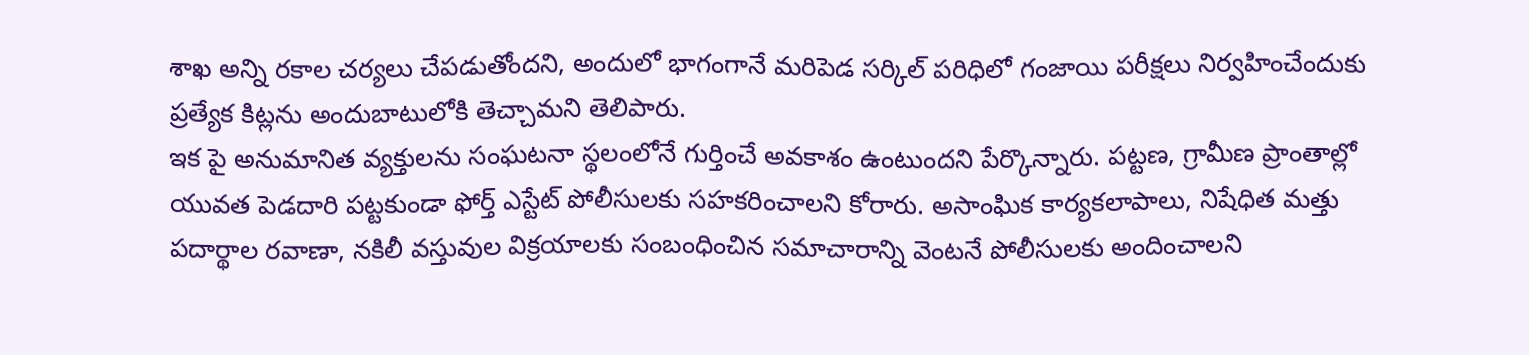శాఖ అన్ని రకాల చర్యలు చేపడుతోందని, అందులో భాగంగానే మరిపెడ సర్కిల్ పరిధిలో గంజాయి పరీక్షలు నిర్వహించేందుకు ప్రత్యేక కిట్లను అందుబాటులోకి తెచ్చామని తెలిపారు.
ఇక పై అనుమానిత వ్యక్తులను సంఘటనా స్థలంలోనే గుర్తించే అవకాశం ఉంటుందని పేర్కొన్నారు. పట్టణ, గ్రామీణ ప్రాంతాల్లో యువత పెడదారి పట్టకుండా ఫోర్త్ ఎస్టేట్ పోలీసులకు సహకరించాలని కోరారు. అసాంఘిక కార్యకలాపాలు, నిషేధిత మత్తు పదార్థాల రవాణా, నకిలీ వస్తువుల విక్రయాలకు సంబంధించిన సమాచారాన్ని వెంటనే పోలీసులకు అందించాలని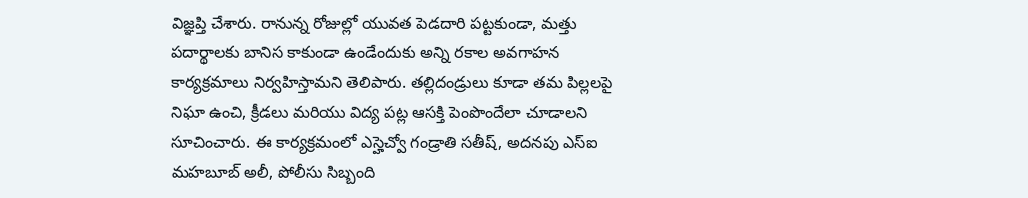విజ్ఞప్తి చేశారు. రానున్న రోజుల్లో యువత పెడదారి పట్టకుండా, మత్తు పదార్థాలకు బానిస కాకుండా ఉండేందుకు అన్ని రకాల అవగాహన కార్యక్రమాలు నిర్వహిస్తామని తెలిపారు. తల్లిదండ్రులు కూడా తమ పిల్లలపై నిఘా ఉంచి, క్రీడలు మరియు విద్య పట్ల ఆసక్తి పెంపొందేలా చూడాలని సూచించారు. ఈ కార్యక్రమంలో ఎస్హెచ్వో గండ్రాతి సతీష్, అదనపు ఎస్ఐ మహబూబ్ అలీ, పోలీసు సిబ్బంది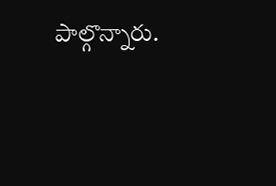పాల్గొన్నారు.